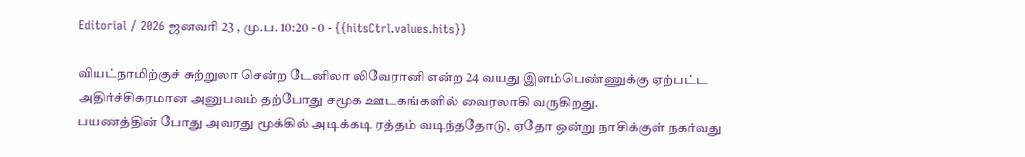Editorial / 2026 ஜனவரி 23 , மு.ப. 10:20 - 0 - {{hitsCtrl.values.hits}}

வியட்நாமிற்குச் சுற்றுலா சென்ற டேனிலா லிவேரானி என்ற 24 வயது இளம்பெண்ணுக்கு ஏற்பட்ட அதிர்ச்சிகரமான அனுபவம் தற்போது சமூக ஊடகங்களில் வைரலாகி வருகிறது.
பயணத்தின் போது அவரது மூக்கில் அடிக்கடி ரத்தம் வடிந்ததோடு, ஏதோ ஒன்று நாசிக்குள் நகர்வது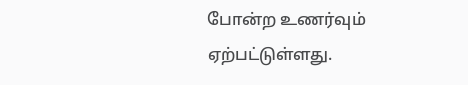போன்ற உணர்வும் ஏற்பட்டுள்ளது.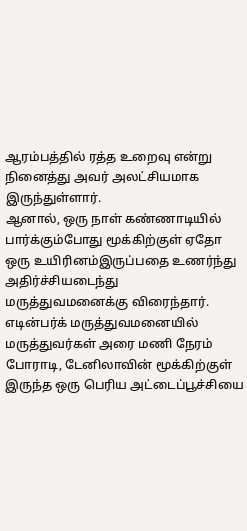ஆரம்பத்தில் ரத்த உறைவு என்று நினைத்து அவர் அலட்சியமாக இருந்துள்ளார்.
ஆனால், ஒரு நாள் கண்ணாடியில் பார்க்கும்போது மூக்கிற்குள் ஏதோ ஒரு உயிரினம்இருப்பதை உணர்ந்து அதிர்ச்சியடைந்து மருத்துவமனைக்கு விரைந்தார்.
எடின்பர்க் மருத்துவமனையில் மருத்துவர்கள் அரை மணி நேரம் போராடி, டேனிலாவின் மூக்கிற்குள் இருந்த ஒரு பெரிய அட்டைப்பூச்சியை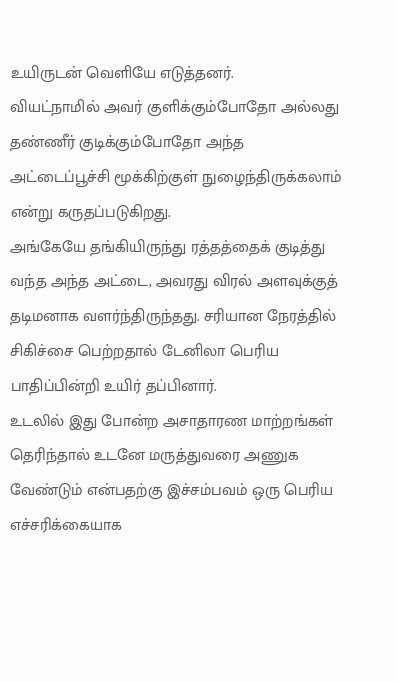உயிருடன் வெளியே எடுத்தனர்.
வியட்நாமில் அவர் குளிக்கும்போதோ அல்லது தண்ணீர் குடிக்கும்போதோ அந்த அட்டைப்பூச்சி மூக்கிற்குள் நுழைந்திருக்கலாம் என்று கருதப்படுகிறது.
அங்கேயே தங்கியிருந்து ரத்தத்தைக் குடித்து வந்த அந்த அட்டை, அவரது விரல் அளவுக்குத் தடிமனாக வளர்ந்திருந்தது. சரியான நேரத்தில் சிகிச்சை பெற்றதால் டேனிலா பெரிய பாதிப்பின்றி உயிர் தப்பினார்.
உடலில் இது போன்ற அசாதாரண மாற்றங்கள் தெரிந்தால் உடனே மருத்துவரை அணுக வேண்டும் என்பதற்கு இச்சம்பவம் ஒரு பெரிய எச்சரிக்கையாக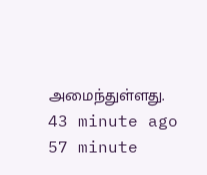அமைந்துள்ளது.
43 minute ago
57 minute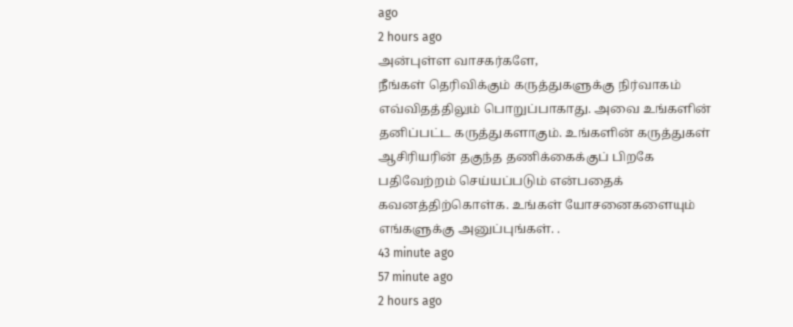ago
2 hours ago
அன்புள்ள வாசகர்களே,
நீங்கள் தெரிவிக்கும் கருத்துகளுக்கு நிர்வாகம் எவ்விதத்திலும் பொறுப்பாகாது. அவை உங்களின் தனிப்பட்ட கருத்துகளாகும். உங்களின் கருத்துகள் ஆசிரியரின் தகுந்த தணிக்கைக்குப் பிறகே பதிவேற்றம் செய்யப்படும் என்பதைக் கவனத்திற்கொள்க. உங்கள் யோசனைகளையும் எங்களுக்கு அனுப்புங்கள். .
43 minute ago
57 minute ago
2 hours ago